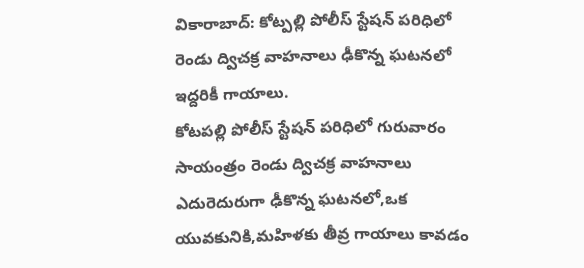వికారాబాద్: కోట్పల్లి పోలీస్ స్టేషన్ పరిధిలో రెండు ద్విచక్ర వాహనాలు ఢీకొన్న ఘటనలో ఇద్దరికీ గాయాలు.
కోటపల్లి పోలీస్ స్టేషన్ పరిధిలో గురువారం సాయంత్రం రెండు ద్విచక్ర వాహనాలు ఎదురెదురుగా ఢీకొన్న ఘటనలో,ఒక యువకునికి,మహిళకు తీవ్ర గాయాలు కావడం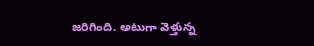జరిగింది. అటుగా వెళ్తున్న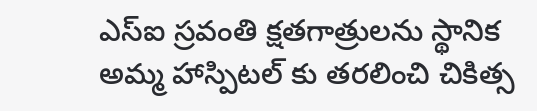ఎస్ఐ స్రవంతి క్షతగాత్రులను స్థానిక అమ్మ హాస్పిటల్ కు తరలించి చికిత్స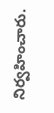నిర్వహించారు.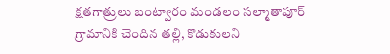క్షతగాత్రులు బంట్వారం మండలం సల్మాతాపూర్ గ్రామానికి చెందిన తల్లి, కొడుకులని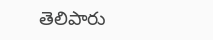తెలిపారు